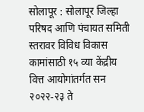सोलापूर : सोलापूर जिल्हा परिषद आणि पंचायत समिती स्तरावर विविध विकास कामांसाठी १५ व्या केंद्रीय वित्त आयोगांतर्गत सन २०२२-२३ ते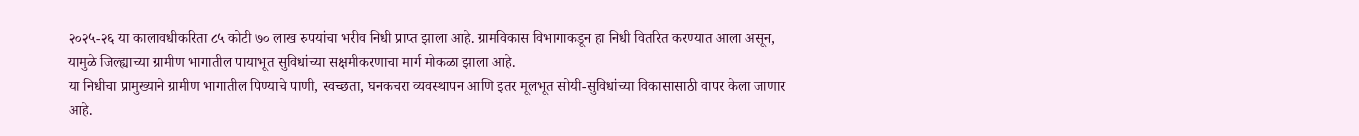२०२५-२६ या कालावधीकरिता ८५ कोटी ७० लाख रुपयांचा भरीव निधी प्राप्त झाला आहे. ग्रामविकास विभागाकडून हा निधी वितरित करण्यात आला असून, यामुळे जिल्ह्याच्या ग्रामीण भागातील पायाभूत सुविधांच्या सक्षमीकरणाचा मार्ग मोकळा झाला आहे.
या निधीचा प्रामुख्याने ग्रामीण भागातील पिण्याचे पाणी, स्वच्छता, घनकचरा व्यवस्थापन आणि इतर मूलभूत सोयी-सुविधांच्या विकासासाठी वापर केला जाणार आहे.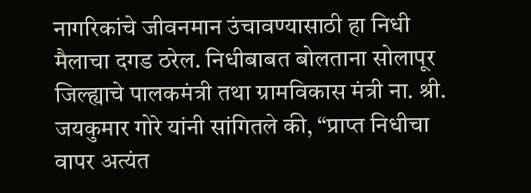नागरिकांचे जीवनमान उंचावण्यासाठी हा निधी मैलाचा दगड ठरेल. निधीबाबत बोलताना सोलापूर जिल्ह्याचे पालकमंत्री तथा ग्रामविकास मंत्री ना. श्री. जयकुमार गोरे यांनी सांगितले की, “प्राप्त निधीचा वापर अत्यंत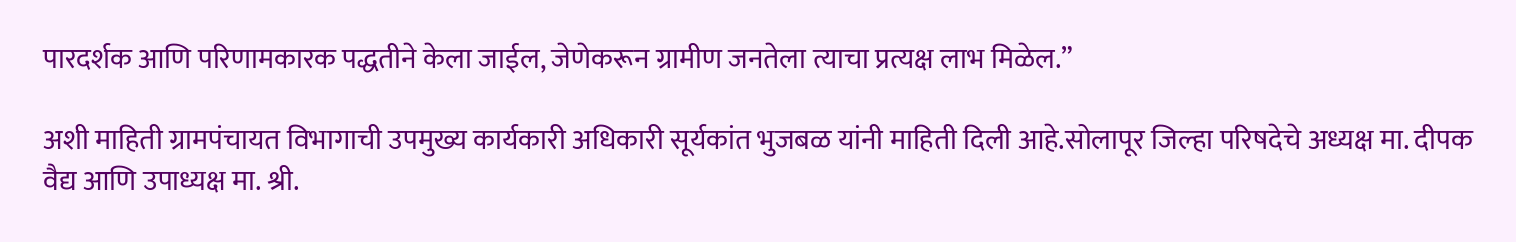पारदर्शक आणि परिणामकारक पद्धतीने केला जाईल, जेणेकरून ग्रामीण जनतेला त्याचा प्रत्यक्ष लाभ मिळेल.”

अशी माहिती ग्रामपंचायत विभागाची उपमुख्य कार्यकारी अधिकारी सूर्यकांत भुजबळ यांनी माहिती दिली आहे.सोलापूर जिल्हा परिषदेचे अध्यक्ष मा. दीपक वैद्य आणि उपाध्यक्ष मा. श्री.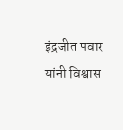इंद्रजीत पवार यांनी विश्वास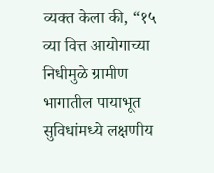व्यक्त केला की, “१५ व्या वित्त आयोगाच्या निधीमुळे ग्रामीण भागातील पायाभूत सुविधांमध्ये लक्षणीय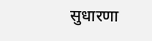सुधारणा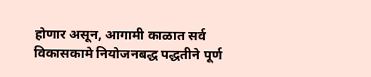होणार असून, आगामी काळात सर्व विकासकामे नियोजनबद्ध पद्धतीने पूर्ण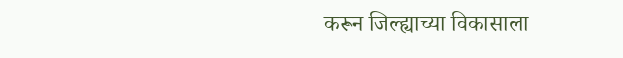करून जिल्ह्याच्या विकासाला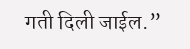गती दिली जाईल.”